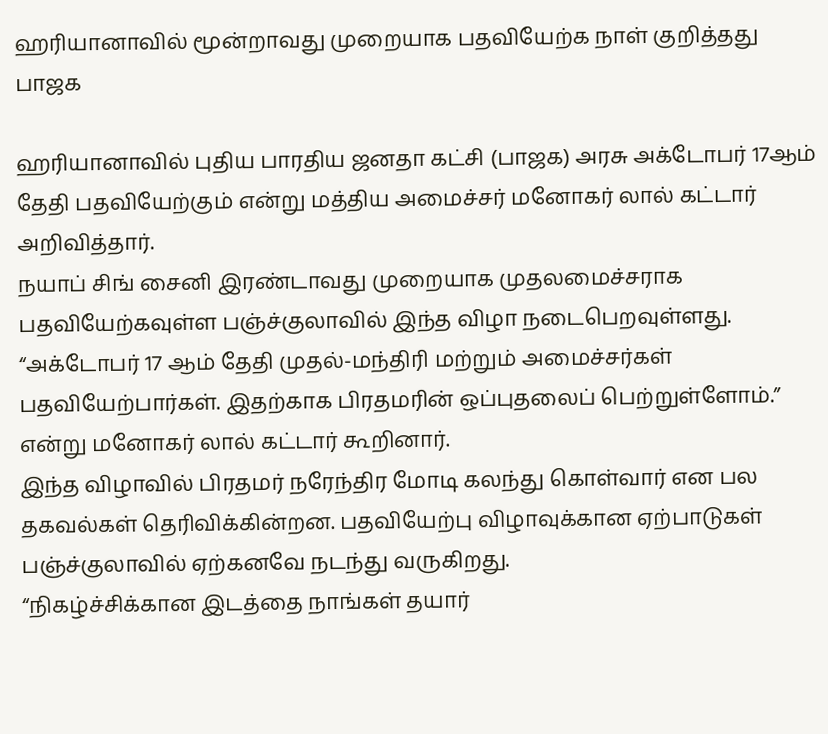ஹரியானாவில் மூன்றாவது முறையாக பதவியேற்க நாள் குறித்தது பாஜக

ஹரியானாவில் புதிய பாரதிய ஜனதா கட்சி (பாஜக) அரசு அக்டோபர் 17ஆம் தேதி பதவியேற்கும் என்று மத்திய அமைச்சர் மனோகர் லால் கட்டார் அறிவித்தார்.
நயாப் சிங் சைனி இரண்டாவது முறையாக முதலமைச்சராக பதவியேற்கவுள்ள பஞ்ச்குலாவில் இந்த விழா நடைபெறவுள்ளது.
“அக்டோபர் 17 ஆம் தேதி முதல்-மந்திரி மற்றும் அமைச்சர்கள் பதவியேற்பார்கள். இதற்காக பிரதமரின் ஒப்புதலைப் பெற்றுள்ளோம்.” என்று மனோகர் லால் கட்டார் கூறினார்.
இந்த விழாவில் பிரதமர் நரேந்திர மோடி கலந்து கொள்வார் என பல தகவல்கள் தெரிவிக்கின்றன. பதவியேற்பு விழாவுக்கான ஏற்பாடுகள் பஞ்ச்குலாவில் ஏற்கனவே நடந்து வருகிறது.
“நிகழ்ச்சிக்கான இடத்தை நாங்கள் தயார்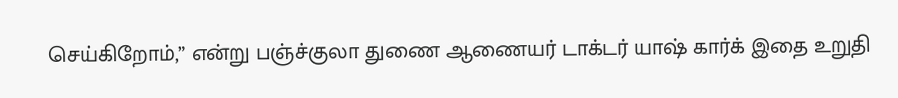செய்கிறோம்,” என்று பஞ்ச்குலா துணை ஆணையர் டாக்டர் யாஷ் கார்க் இதை உறுதி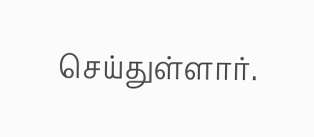செய்துள்ளார்.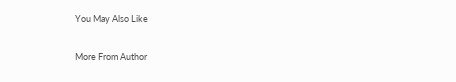You May Also Like

More From Author